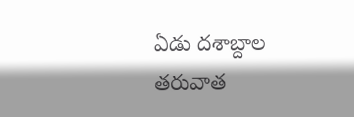ఏడు దశాబ్దాల తరువాత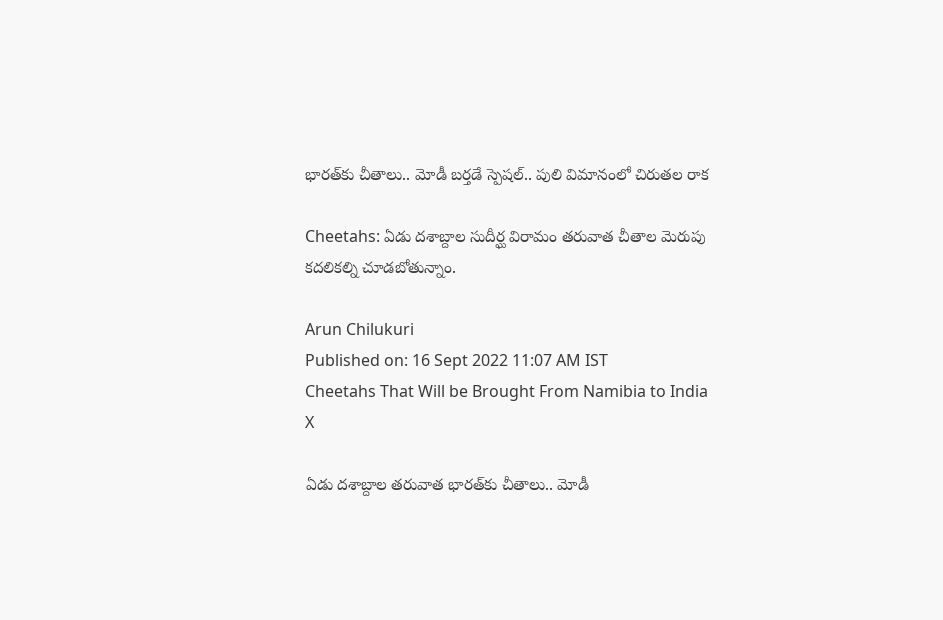భారత్‌కు చీతాలు.. మోడీ బర్తడే స్పెషల్.. పులి విమానంలో చిరుతల రాక

Cheetahs: ఏడు దశాబ్దాల సుదీర్ఘ విరామం తరువాత చీతాల మెరుపు కదలికల్ని చూడబోతున్నాం.

Arun Chilukuri
Published on: 16 Sept 2022 11:07 AM IST
Cheetahs That Will be Brought From Namibia to India
X

ఏడు దశాబ్దాల తరువాత భారత్‌కు చీతాలు.. మోడీ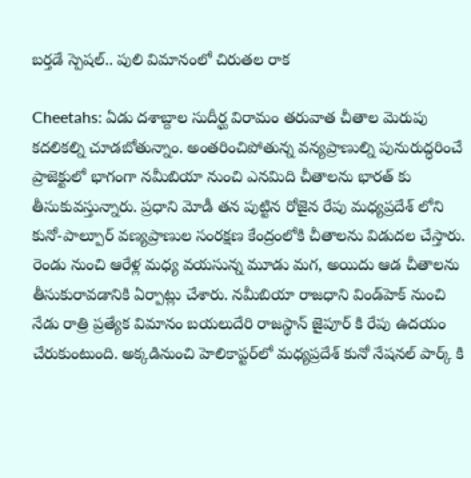బర్తడే స్పెషల్.. పులి విమానంలో చిరుతల రాక

Cheetahs: ఏడు దశాబ్దాల సుదీర్ఘ విరామం తరువాత చీతాల మెరుపు కదలికల్ని చూడబోతున్నాం. అంతరించిపోతున్న వన్యప్రాణుల్ని పునురుద్ధరించే ప్రాజెక్టులో భాగంగా నమీబియా నుంచి ఎనమిది చీతాలను భారత్ కు తీసుకువస్తున్నారు. ప్రధాని మోడీ తన పుట్టిన రోజైన రేపు మధ్యప్రదేశ్ లోని కునో-పాల్పూర్ వణ్యప్రాణుల సంరక్షణ కేంద్రంలోకి చీతాలను విడుదల చేస్తారు. రెండు నుంచి ఆరేళ్ల మధ్య వయసున్న మూడు మగ, అయిదు ఆడ చీతాలను తీసుకురావడానికి ఏర్పాట్లు చేశారు. నమీబియా రాజధాని విండ్‌హెక్ నుంచి నేడు రాత్రి ప్రత్యేక విమానం బయలుదేరి రాజస్థాన్ జైపూర్ కి రేపు ఉదయం చేరుకుంటుంది. అక్కడినుంచి హెలికాప్టర్‌లో మధ్యప్రదేశ్ కునో నేషనల్ పార్క్ కి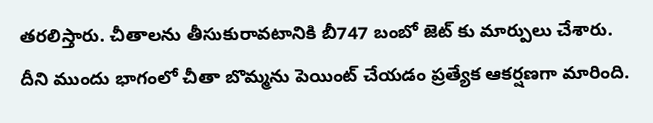తరలిస్తారు. చీతాలను తీసుకురావటానికి బీ747 బంబో జెట్ కు మార్పులు చేశారు. దీని ముందు భాగంలో చీతా బొమ్మను పెయింట్ చేయడం ప్రత్యేక ఆకర్షణగా మారింది.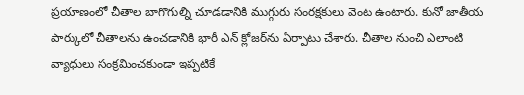ప్రయాణంలో చీతాల బాగొగుల్ని చూడడానికి ముగ్గురు సంరక్షకులు వెంట ఉంటారు. కునో జాతీయ పార్కులో చీతాలను ఉంచడానికి భారీ ఎన్ క్లోజర్‌ను ఏర్పాటు చేశారు. చీతాల నుంచి ఎలాంటి వ్యాధులు సంక్రమించకుండా ఇప్పటికే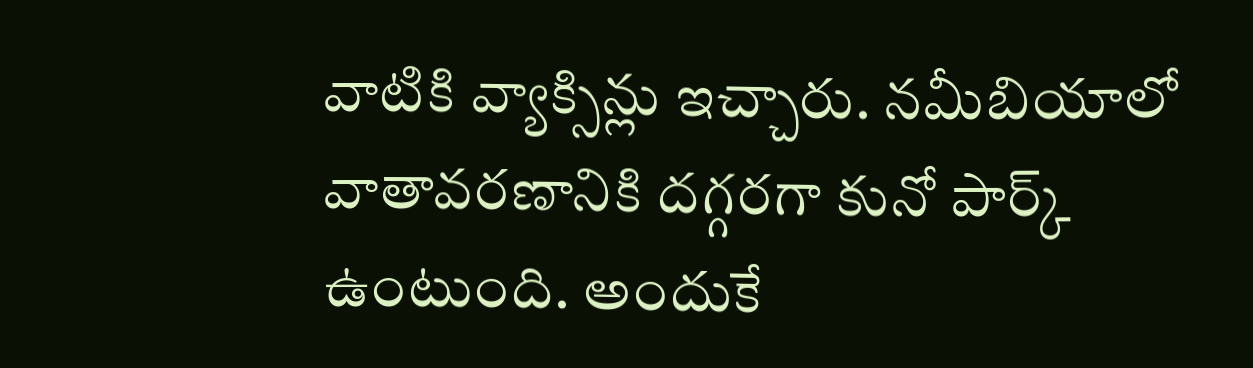వాటికి వ్యాక్సిన్లు ఇచ్చారు. నమీబియాలో వాతావరణానికి దగ్గరగా కునో పార్క్ ఉంటుంది. అందుకే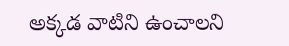అక్కడ వాటిని ఉంచాలని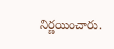నిర్ణయించారు.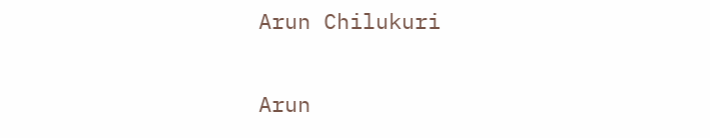Arun Chilukuri

Arun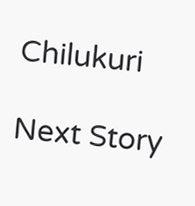Chilukuri

Next Story